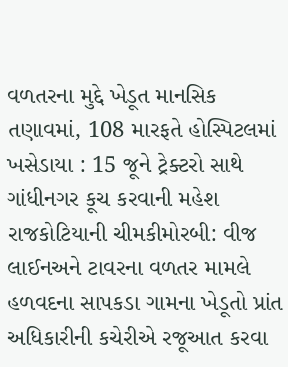વળતરના મુદ્દે ખેડૂત માનસિક તણાવમાં, 108 મારફતે હોસ્પિટલમાં ખસેડાયા : 15 જૂને ટ્રેક્ટરો સાથે ગાંધીનગર કૂચ કરવાની મહેશ રાજકોટિયાની ચીમકીમોરબી: વીજ લાઈનઅને ટાવરના વળતર મામલે હળવદના સાપકડા ગામના ખેડૂતો પ્રાંત અધિકારીની કચેરીએ રજૂઆત કરવા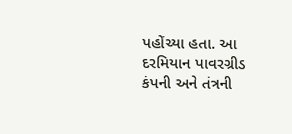પહોંચ્યા હતા. આ દરમિયાન પાવરગ્રીડ કંપની અને તંત્રની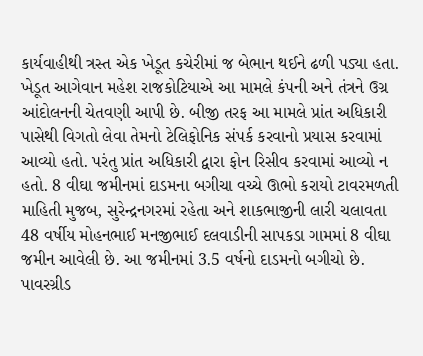કાર્યવાહીથી ત્રસ્ત એક ખેડૂત કચેરીમાં જ બેભાન થઈને ઢળી પડ્યા હતા. ખેડૂત આગેવાન મહેશ રાજકોટિયાએ આ મામલે કંપની અને તંત્રને ઉગ્ર આંદોલનની ચેતવણી આપી છે. બીજી તરફ આ મામલે પ્રાંત અધિકારી પાસેથી વિગતો લેવા તેમનો ટેલિફોનિક સંપર્ક કરવાનો પ્રયાસ કરવામાં આવ્યો હતો. પરંતુ પ્રાંત અધિકારી દ્વારા ફોન રિસીવ કરવામાં આવ્યો ન હતો. 8 વીઘા જમીનમાં દાડમના બગીચા વચ્ચે ઊભો કરાયો ટાવરમળતી માહિતી મુજબ, સુરેન્દ્રનગરમાં રહેતા અને શાકભાજીની લારી ચલાવતા 48 વર્ષીય મોહનભાઈ મનજીભાઈ દલવાડીની સાપકડા ગામમાં 8 વીઘા જમીન આવેલી છે. આ જમીનમાં 3.5 વર્ષનો દાડમનો બગીચો છે. પાવરગ્રીડ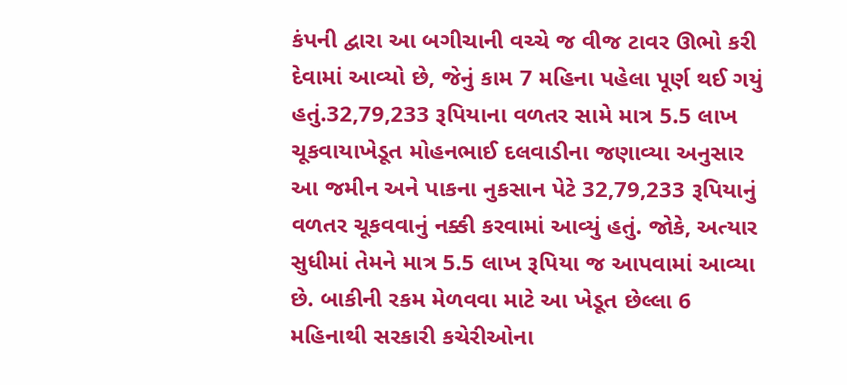કંપની દ્વારા આ બગીચાની વચ્ચે જ વીજ ટાવર ઊભો કરી દેવામાં આવ્યો છે, જેનું કામ 7 મહિના પહેલા પૂર્ણ થઈ ગયું હતું.32,79,233 રૂપિયાના વળતર સામે માત્ર 5.5 લાખ ચૂકવાયાખેડૂત મોહનભાઈ દલવાડીના જણાવ્યા અનુસાર આ જમીન અને પાકના નુકસાન પેટે 32,79,233 રૂપિયાનું વળતર ચૂકવવાનું નક્કી કરવામાં આવ્યું હતું. જોકે, અત્યાર સુધીમાં તેમને માત્ર 5.5 લાખ રૂપિયા જ આપવામાં આવ્યા છે. બાકીની રકમ મેળવવા માટે આ ખેડૂત છેલ્લા 6 મહિનાથી સરકારી કચેરીઓના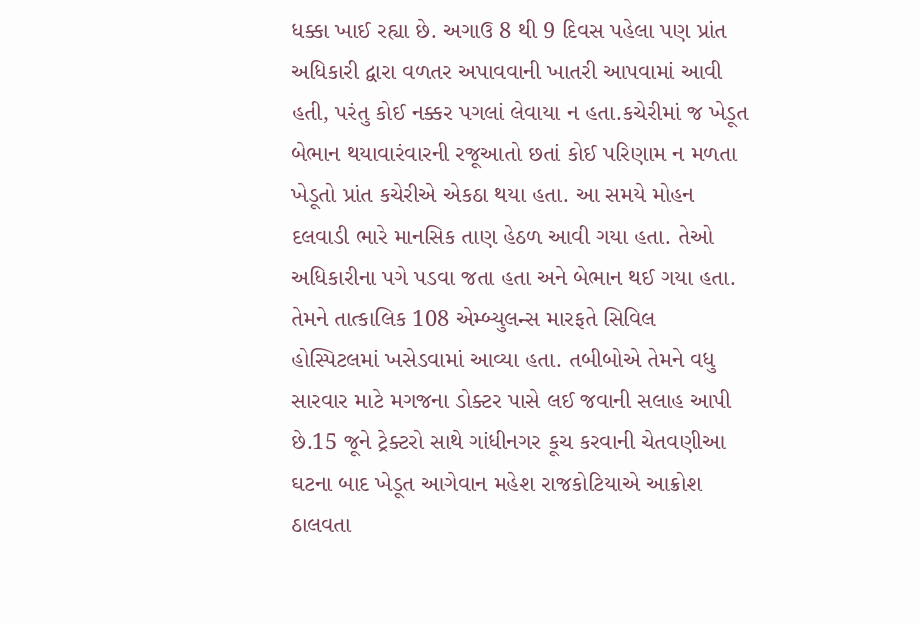ધક્કા ખાઈ રહ્યા છે. અગાઉ 8 થી 9 દિવસ પહેલા પણ પ્રાંત અધિકારી દ્વારા વળતર અપાવવાની ખાતરી આપવામાં આવી હતી, પરંતુ કોઈ નક્કર પગલાં લેવાયા ન હતા.કચેરીમાં જ ખેડૂત બેભાન થયાવારંવારની રજૂઆતો છતાં કોઈ પરિણામ ન મળતા ખેડૂતો પ્રાંત કચેરીએ એકઠા થયા હતા. આ સમયે મોહન દલવાડી ભારે માનસિક તાણ હેઠળ આવી ગયા હતા. તેઓ અધિકારીના પગે પડવા જતા હતા અને બેભાન થઈ ગયા હતા. તેમને તાત્કાલિક 108 એમ્બ્યુલન્સ મારફતે સિવિલ હોસ્પિટલમાં ખસેડવામાં આવ્યા હતા. તબીબોએ તેમને વધુ સારવાર માટે મગજના ડોક્ટર પાસે લઈ જવાની સલાહ આપી છે.15 જૂને ટ્રેક્ટરો સાથે ગાંધીનગર કૂચ કરવાની ચેતવણીઆ ઘટના બાદ ખેડૂત આગેવાન મહેશ રાજકોટિયાએ આક્રોશ ઠાલવતા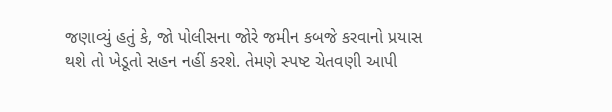જણાવ્યું હતું કે, જો પોલીસના જોરે જમીન કબજે કરવાનો પ્રયાસ થશે તો ખેડૂતો સહન નહીં કરશે. તેમણે સ્પષ્ટ ચેતવણી આપી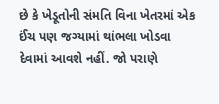છે કે ખેડૂતોની સંમતિ વિના ખેતરમાં એક ઈંચ પણ જગ્યામાં થાંભલા ખોડવા દેવામાં આવશે નહીં. જો પરાણે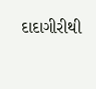દાદાગીરીથી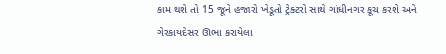કામ થશે તો 15 જૂને હજારો ખેડૂતો ટ્રેક્ટરો સાથે ગાંધીનગર કૂચ કરશે અને ગેરકાયદેસર ઊભા કરાયેલા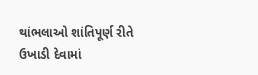થાંભલાઓ શાંતિપૂર્ણ રીતે ઉખાડી દેવામાં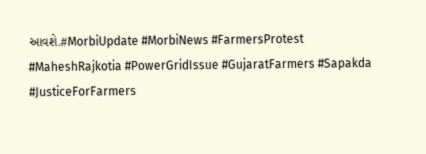આવશે.#MorbiUpdate #MorbiNews #FarmersProtest #MaheshRajkotia #PowerGridIssue #GujaratFarmers #Sapakda #JusticeForFarmers